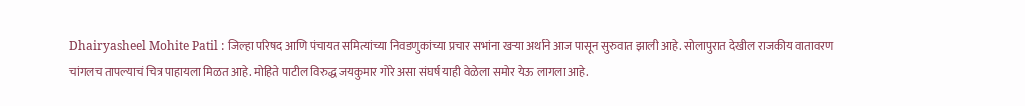Dhairyasheel Mohite Patil : जिल्हा परिषद आणि पंचायत समित्यांच्या निवडणुकांच्या प्रचार सभांना खऱ्या अर्थाने आज पासून सुरुवात झाली आहे. सोलापुरात देखील राजकीय वातावरण चांगलच तापल्याचं चित्र पाहायला मिळत आहे. मोहिते पाटील विरुद्ध जयकुमार गोरे असा संघर्ष याही वेळेला समोर येऊ लागला आहे.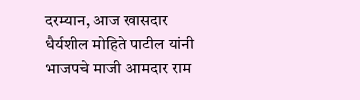दरम्यान, आज खासदार धैर्यशील मोहिते पाटील यांनी भाजपचे माजी आमदार राम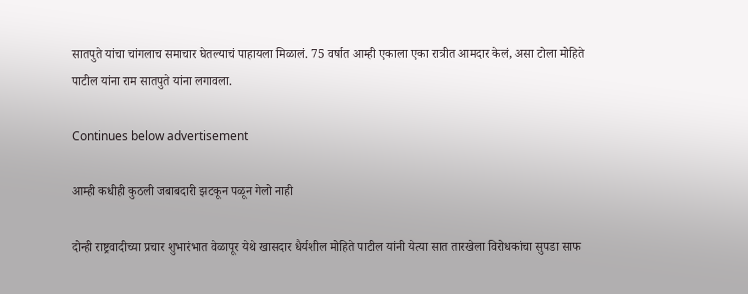सातपुते यांचा चांगलाच समाचार घेतल्याचं पाहायला मिळालं. 75 वर्षात आम्ही एकाला एका रात्रीत आमदार केलं, असा टोला मोहिते पाटील यांना राम सातपुते यांना लगावला.

Continues below advertisement

आम्ही कधीही कुठली जबाबदारी झटकून पळून गेलो नाही

दोन्ही राष्ट्रवादीच्या प्रचार शुभारंभात वेळापूर येथे खासदार धैर्यशील मोहिते पाटील यांनी येत्या सात तारखेला विरोधकांचा सुपडा साफ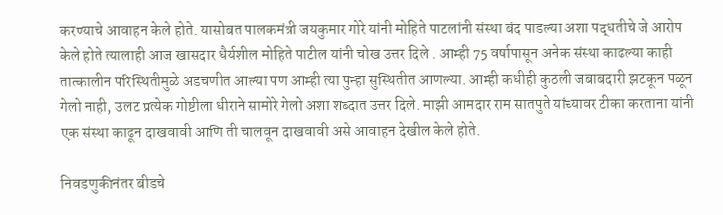करण्याचे आवाहन केले होते. यासोबत पालकमंत्री जयकुमार गोरे यांनी मोहिते पाटलांनी संस्था बंद पाडल्या अशा पद्धतीचे जे आरोप केले होते त्यालाही आज खासदार धैर्यशील मोहिते पाटील यांनी चोख उत्तर दिले . आम्ही 75 वर्षापासून अनेक संस्था काढल्या काही तात्कालीन परिस्थितीमुळे अडचणीत आल्या पण आम्ही त्या पुन्हा सुस्थितीत आणल्या. आम्ही कधीही कुठली जबाबदारी झटकून पळून गेलो नाही, उलट प्रत्येक गोष्टीला धीराने सामोरे गेलो अशा शब्दात उत्तर दिले. माझी आमदार राम सातपुते यांच्यावर टीका करताना यांनी एक संस्था काढून दाखवावी आणि ती चालवून दाखवावी असे आवाहन देखील केले होते.

निवडणुकीनंतर बीडचे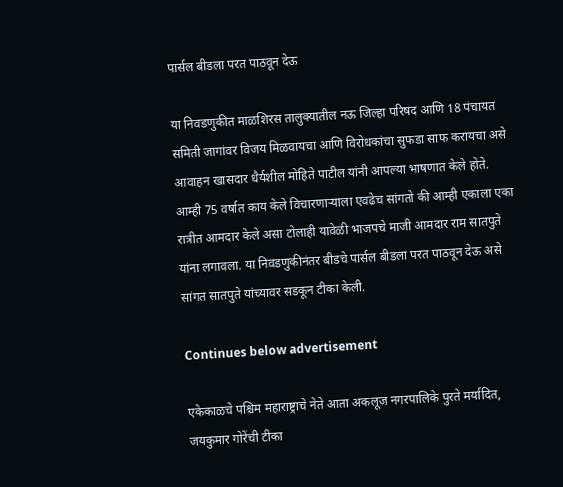पार्सल बीडला परत पाठवून देऊ

या निवडणुकीत माळशिरस तालुक्यातील नऊ जिल्हा परिषद आणि 18 पंचायत समिती जागांवर विजय मिळवायचा आणि विरोधकांचा सुफडा साफ करायचा असे आवाहन खासदार धैर्यशील मोहिते पाटील यांनी आपल्या भाषणात केले होते. आम्ही 75 वर्षात काय केले विचारणाऱ्याला एवढेच सांगतो की आम्ही एकाला एका रात्रीत आमदार केले असा टोलाही यावेळी भाजपचे माजी आमदार राम सातपुते यांना लगावला. या निवडणुकीनंतर बीडचे पार्सल बीडला परत पाठवून देऊ असे सांगत सातपुते यांच्यावर सडकून टीका केली.

Continues below advertisement

एकेकाळचे पश्चिम महाराष्ट्राचे नेते आता अकलूज नगरपालिके पुरते मर्यादित, जयकुमार गोरेंची टीका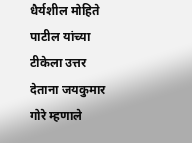धैर्यशील मोहिते पाटील यांच्या टीकेला उत्तर देताना जयकुमार गोरे म्हणाले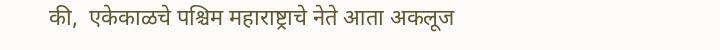की,  एकेकाळचे पश्चिम महाराष्ट्राचे नेते आता अकलूज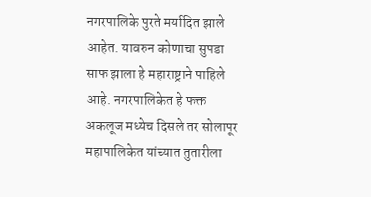नगरपालिके पुरते मर्यादित झाले आहेत. यावरुन कोणाचा सुपडा साफ झाला हे महाराष्ट्राने पाहिले आहे. नगरपालिकेत हे फक्त अकलूज मध्येच दिसले तर सोलापूर महापालिकेत यांच्यात तुतारीला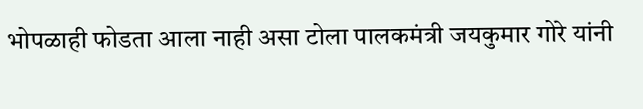भोपळाही फोडता आला नाही असा टोला पालकमंत्री जयकुमार गोरे यांनी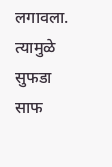लगावला. त्यामुळे सुफडा साफ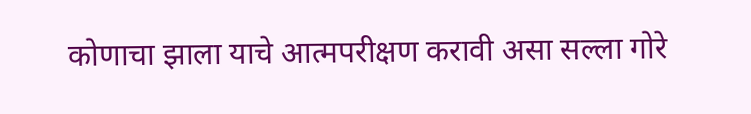कोणाचा झाला याचे आत्मपरीक्षण करावी असा सल्ला गोरे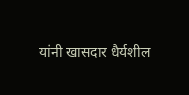यांनी खासदार धैर्यशील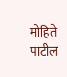मोहिते पाटील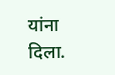यांना दिला.